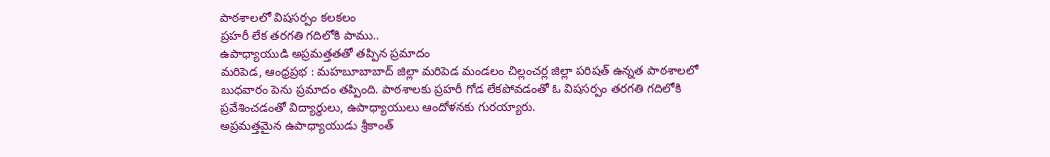పాఠశాలలో విషసర్పం కలకలం
ప్రహరీ లేక తరగతి గదిలోకి పాము..
ఉపాధ్యాయుడి అప్రమత్తతతో తప్పిన ప్రమాదం
మరిపెడ, ఆంధ్రప్రభ : మహబూబాబాద్ జిల్లా మరిపెడ మండలం చిల్లంచర్ల జిల్లా పరిషత్ ఉన్నత పాఠశాలలో బుధవారం పెను ప్రమాదం తప్పింది. పాఠశాలకు ప్రహరీ గోడ లేకపోవడంతో ఓ విషసర్పం తరగతి గదిలోకి ప్రవేశించడంతో విద్యార్థులు, ఉపాధ్యాయులు ఆందోళనకు గురయ్యారు.
అప్రమత్తమైన ఉపాధ్యాయుడు శ్రీకాంత్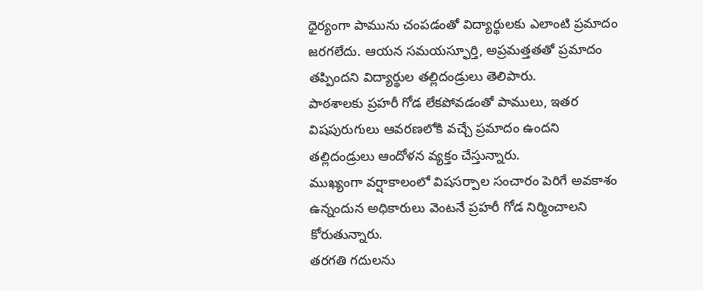ధైర్యంగా పామును చంపడంతో విద్యార్థులకు ఎలాంటి ప్రమాదం జరగలేదు. ఆయన సమయస్ఫూర్తి, అప్రమత్తతతో ప్రమాదం తప్పిందని విద్యార్థుల తల్లిదండ్రులు తెలిపారు.
పాఠశాలకు ప్రహరీ గోడ లేకపోవడంతో పాములు, ఇతర విషపురుగులు ఆవరణలోకి వచ్చే ప్రమాదం ఉందని తల్లిదండ్రులు ఆందోళన వ్యక్తం చేస్తున్నారు.
ముఖ్యంగా వర్షాకాలంలో విషసర్పాల సంచారం పెరిగే అవకాశం ఉన్నందున అధికారులు వెంటనే ప్రహరీ గోడ నిర్మించాలని కోరుతున్నారు.
తరగతి గదులను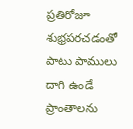ప్రతిరోజూ శుభ్రపరచడంతో పాటు పాములు దాగి ఉండే ప్రాంతాలను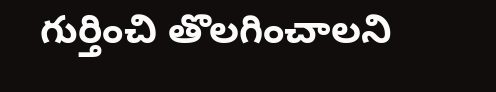గుర్తించి తొలగించాలని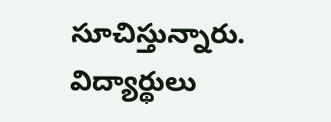సూచిస్తున్నారు.
విద్యార్థులు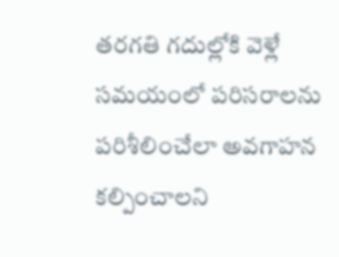తరగతి గదుల్లోకి వెళ్లే సమయంలో పరిసరాలను పరిశీలించేలా అవగాహన కల్పించాలని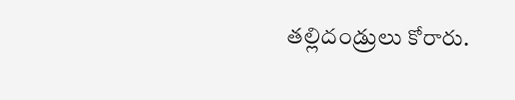తల్లిదండ్రులు కోరారు.